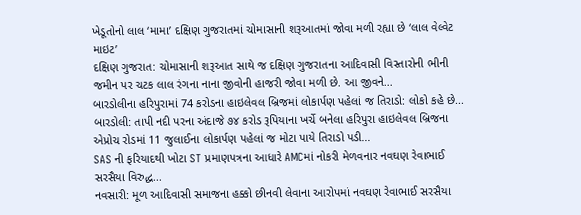ખેડૂતોનો લાલ ‘મામા’ દક્ષિણ ગુજરાતમાં ચોમાસાની શરૂઆતમાં જોવા મળી રહ્યા છે ‘લાલ વેલ્વેટ માઇટ’
દક્ષિણ ગુજરાત: ચોમાસાની શરૂઆત સાથે જ દક્ષિણ ગુજરાતના આદિવાસી વિસ્તારોની ભીની જમીન પર ચટક લાલ રંગના નાના જીવોની હાજરી જોવા મળી છે. આ જીવને...
બારડોલીના હરિપુરામાં 74 કરોડના હાઇલેવલ બ્રિજમાં લોકાર્પણ પહેલાં જ તિરાડો: લોકો કહે છે...
બારડોલી: તાપી નદી પરના અંદાજે ૭૪ કરોડ રૂપિયાના ખર્ચે બનેલા હરિપુરા હાઇલેવલ બ્રિજના એપ્રોચ રોડમાં 11 જુલાઈના લોકાર્પણ પહેલાં જ મોટા પાયે તિરાડો પડી...
SAS ની ફરિયાદથી ખોટા ST પ્રમાણપત્રના આધારે AMCમાં નોકરી મેળવનાર નવઘણ રેવાભાઈ સરસૈયા વિરુદ્ધ...
નવસારી: મૂળ આદિવાસી સમાજના હક્કો છીનવી લેવાના આરોપમાં નવઘણ રેવાભાઈ સરસૈયા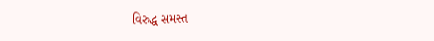વિરુદ્ધ સમસ્ત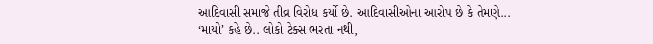આદિવાસી સમાજે તીવ્ર વિરોધ કર્યો છે. આદિવાસીઓના આરોપ છે કે તેમણે...
‘માયો’ કહે છે.. લોકો ટેક્સ ભરતા નથી,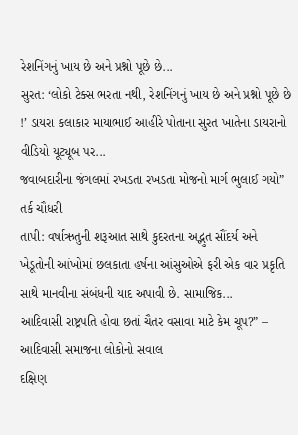રેશનિંગનું ખાય છે અને પ્રશ્નો પૂછે છે...
સુરત: ‘લોકો ટેક્સ ભરતા નથી, રેશનિંગનું ખાય છે અને પ્રશ્નો પૂછે છે !’ ડાયરા કલાકાર માયાભાઈ આહીરે પોતાના સુરત ખાતેના ડાયરાનો વીડિયો યૂટ્યૂબ પર...
જવાબદારીના જંગલમાં રખડતા રખડતા મોજનો માર્ગ ભુલાઈ ગયો” તર્ક ચૌધરી
તાપી: વર્ષાઋતુની શરૂઆત સાથે કુદરતના અદ્ભુત સૌંદર્ય અને ખેડૂતોની આંખોમાં છલકાતા હર્ષના આંસુઓએ ફરી એક વાર પ્રકૃતિ સાથે માનવીના સંબંધની યાદ અપાવી છે. સામાજિક...
આદિવાસી રાષ્ટ્રપતિ હોવા છતાં ચૈતર વસાવા માટે કેમ ચૂપ?” – આદિવાસી સમાજના લોકોનો સવાલ
દક્ષિણ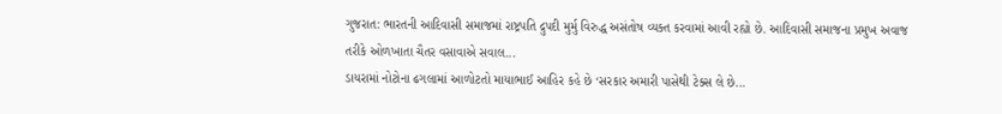ગુજરાત: ભારતની આદિવાસી સમાજમાં રાષ્ટ્રપતિ દ્રુપદી મુર્મુ વિરુદ્ધ અસંતોષ વ્યક્ત કરવામાં આવી રહ્યો છે. આદિવાસી સમાજના પ્રમુખ અવાજ તરીકે ઓળખાતા ચૈતર વસાવાએ સવાલ...
ડાયરામાં નોટોના ઢગલામાં આળોટતો માયાભાઈ આહિર કહે છે ‘સરકાર અમારી પાસેથી ટેક્સ લે છે...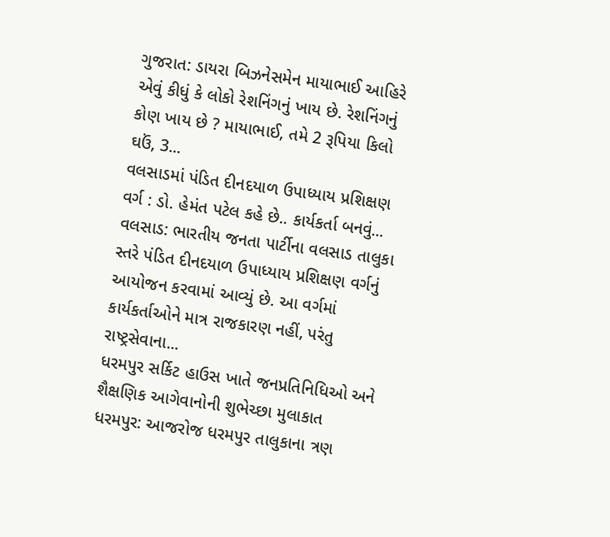ગુજરાત: ડાયરા બિઝનેસમેન માયાભાઈ આહિરે એવું કીધું કે લોકો રેશનિંગનું ખાય છે. રેશનિંગનું કોણ ખાય છે ? માયાભાઈ, તમે 2 રૂપિયા કિલો ઘઉં, 3...
વલસાડમાં પંડિત દીનદયાળ ઉપાધ્યાય પ્રશિક્ષણ વર્ગ : ડો. હેમંત પટેલ કહે છે.. કાર્યકર્તા બનવું...
વલસાડ: ભારતીય જનતા પાર્ટીના વલસાડ તાલુકા સ્તરે પંડિત દીનદયાળ ઉપાધ્યાય પ્રશિક્ષણ વર્ગનું આયોજન કરવામાં આવ્યું છે. આ વર્ગમાં કાર્યકર્તાઓને માત્ર રાજકારણ નહીં, પરંતુ રાષ્ટ્રસેવાના...
ધરમપુર સર્કિટ હાઉસ ખાતે જનપ્રતિનિધિઓ અને શૈક્ષણિક આગેવાનોની શુભેચ્છા મુલાકાત
ધરમપુર: આજરોજ ધરમપુર તાલુકાના ત્રણ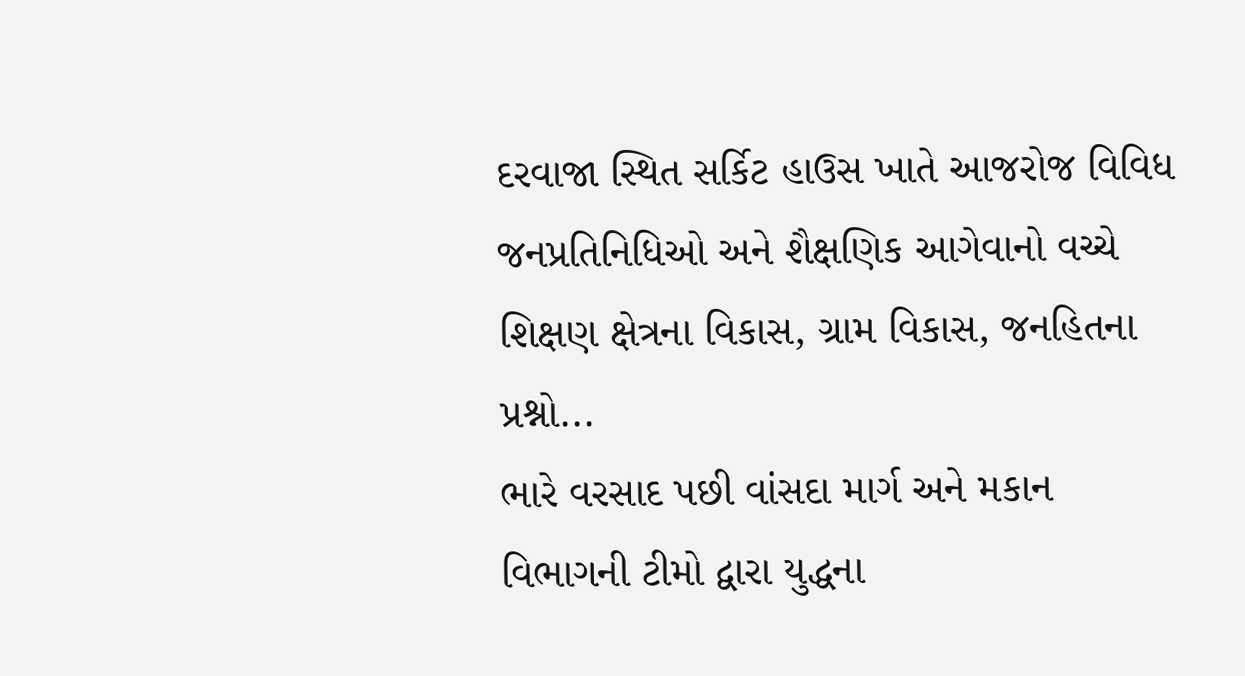દરવાજા સ્થિત સર્કિટ હાઉસ ખાતે આજરોજ વિવિધ જનપ્રતિનિધિઓ અને શૈક્ષણિક આગેવાનો વચ્ચે શિક્ષણ ક્ષેત્રના વિકાસ, ગ્રામ વિકાસ, જનહિતના પ્રશ્નો...
ભારે વરસાદ પછી વાંસદા માર્ગ અને મકાન વિભાગની ટીમો દ્વારા યુદ્ધના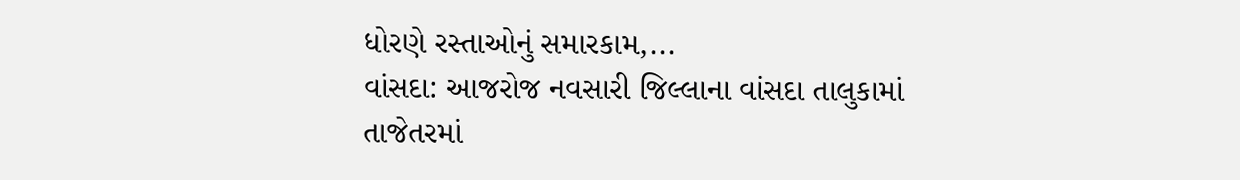ધોરણે રસ્તાઓનું સમારકામ,...
વાંસદા: આજરોજ નવસારી જિલ્લાના વાંસદા તાલુકામાં તાજેતરમાં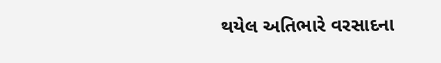થયેલ અતિભારે વરસાદના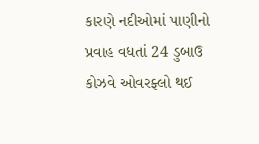કારણે નદીઓમાં પાણીનો પ્રવાહ વધતાં 24 ડુબાઉ કોઝવે ઓવરફ્લો થઈ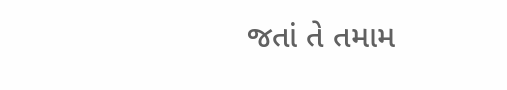જતાં તે તમામ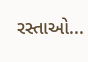રસ્તાઓ...